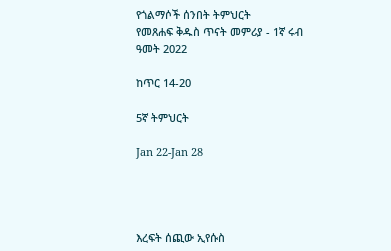የጎልማሶች ሰንበት ትምህርት
የመጸሐፍ ቅዱስ ጥናት መምሪያ - 1ኛ ሩብ ዓመት 2022

ከጥር 14-20

5ኛ ትምህርት

Jan 22-Jan 28




እረፍት ሰጪው ኢየሱስ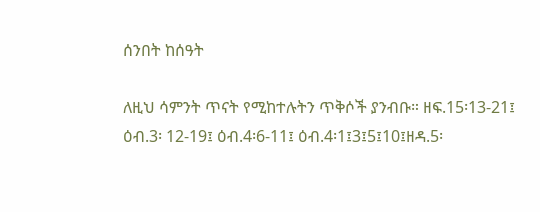ሰንበት ከሰዓት

ለዚህ ሳምንት ጥናት የሚከተሉትን ጥቅሶች ያንብቡ። ዘፍ.15፡13-21፤ ዕብ.3፡ 12-19፤ ዕብ.4፡6-11፤ ዕብ.4፡1፤3፤5፤10፤ዘዳ.5፡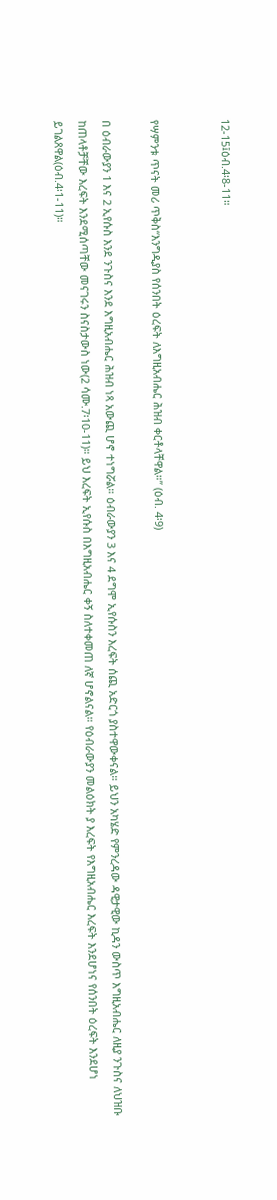12-15፤ዕብ.4፡8-11።


የሣምንቱ ጥናት መሪ ጥቅስ“እንግዲያስ የሰንበት ዕረፍት ለእግዚአብሔር ሕዝብ ቀርቶላቸዋል።” (ዕብ. 4፡9)

በ ዕብራውያን 1 እና 2 ኢየሱስ እንደ ንጉስና እንደ እግዚአብሔር ሕዝብ ነጻ አውጪ ሆኖ ተነግሯል። ዕብራውያን 3 እና 4 ደግሞ ኢየሱስን እረፍት ሰጪ አድርጎ ያስተዋውቀናል። ይህን አካሄድ የምንረዳው ዳዊታዊው ኪዳን ውስጥ እግዚአብሔር ለዚያ ንጉስና ለህዝቡ ከጠላቶቻቸው እረፍት እንደሚሰጣቸው መናገሩን ስናስታውስ ነው(2 ሳሙ.7፡10-11)። ይህ እረፍት ኢየሱስ በእግዚአብሔር ቀኝ ስለተቀመጠ ለኛ ሆኖልናል። የዕብራውያን መልዕክት ያ እረፍት የእግዚአብሔር እረፍት እንደሆነና የሰንበት ዕረፍት እንደሆነ ይገልጸዋል(ዕብ.4፡1-11)።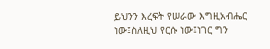ይህንን እረፍት የሠራው እግዚአብሔር ነው፤ስለዚህ የርሱ ነው፤ነገር ግን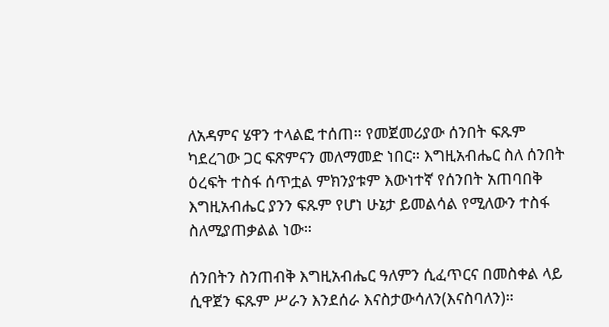ለአዳምና ሄዋን ተላልፎ ተሰጠ። የመጀመሪያው ሰንበት ፍጹም ካደረገው ጋር ፍጽምናን መለማመድ ነበር። እግዚአብሔር ስለ ሰንበት ዕረፍት ተስፋ ሰጥቷል ምክንያቱም እውነተኛ የሰንበት አጠባበቅ እግዚአብሔር ያንን ፍጹም የሆነ ሁኔታ ይመልሳል የሚለውን ተስፋ ስለሚያጠቃልል ነው።

ሰንበትን ስንጠብቅ እግዚአብሔር ዓለምን ሲፈጥርና በመስቀል ላይ ሲዋጀን ፍጹም ሥራን እንደሰራ እናስታውሳለን(እናስባለን)።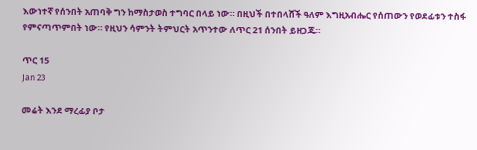እውነተኛ የሰንበት አጠባቅ ግን ከማስታወስ ተግባር በላይ ነው። በዚህች በተበላሸች ዓለም እግዚአብሔር የሰጠውን የወደፊቱን ተስፋ የምናጣጥምበት ነው። የዚህን ሳምንት ትምህርት አጥንተው ለጥር 21 ሰንበት ይዘጋጁ።

ጥር 15
Jan 23

መሬት እንደ ማረፊያ ቦታ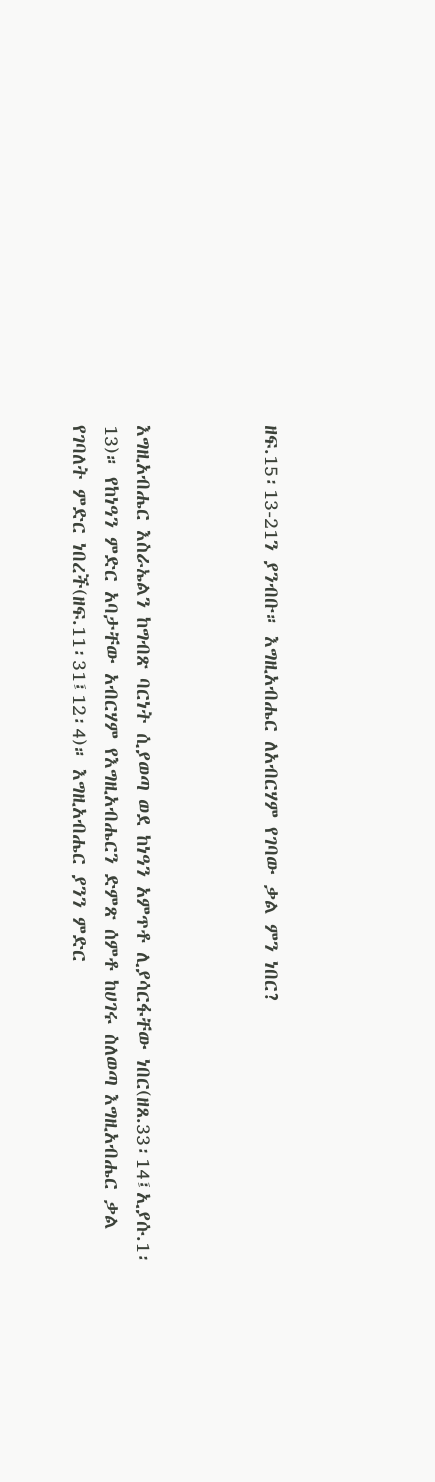ዘፍ.15፡13-21ን ያንብቡ። እግዚአብሔር ለአብርሃም የገባው ቃል ምን ነበር?



እግዚአብሔር እስራኤልን ከግብጽ ባርነት ሲያወጣ ወደ ከነዓን አምጥቶ ሊያሳርፋቸው ነበር(ዘጸ.33፡14፤ኢያሱ.1፡13)። የከነዓን ምድር አባታቸው አብርሃም የእግዚአብሔርን ድምጽ ሰምቶ ከሀገሩ ስለወጣ እግዚአብሔር ቃል የገባለት ምድር ነበረች(ዘፍ.11፡31፤12፡4)። እግዚአብሔር ያንን ምድር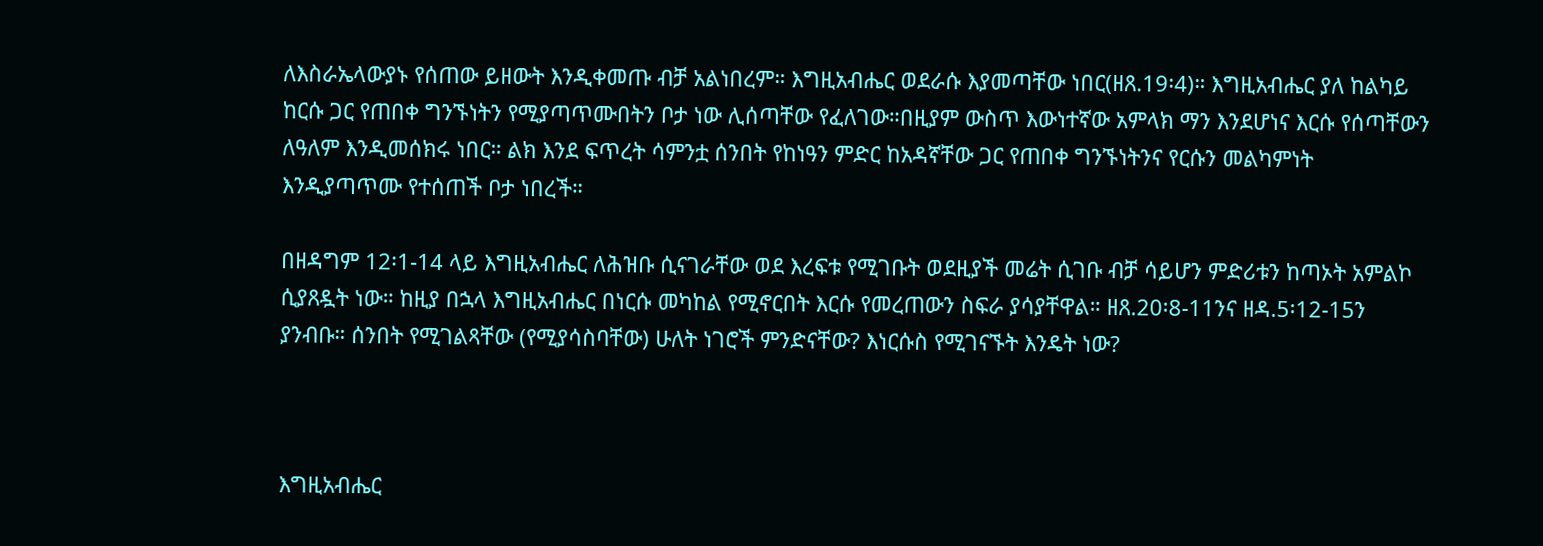ለእስራኤላውያኑ የሰጠው ይዘውት እንዲቀመጡ ብቻ አልነበረም። እግዚአብሔር ወደራሱ እያመጣቸው ነበር(ዘጸ.19፡4)። እግዚአብሔር ያለ ከልካይ ከርሱ ጋር የጠበቀ ግንኙነትን የሚያጣጥሙበትን ቦታ ነው ሊሰጣቸው የፈለገው።በዚያም ውስጥ እውነተኛው አምላክ ማን እንደሆነና እርሱ የሰጣቸውን ለዓለም እንዲመሰክሩ ነበር። ልክ እንደ ፍጥረት ሳምንቷ ሰንበት የከነዓን ምድር ከአዳኛቸው ጋር የጠበቀ ግንኙነትንና የርሱን መልካምነት እንዲያጣጥሙ የተሰጠች ቦታ ነበረች።

በዘዳግም 12፡1-14 ላይ እግዚአብሔር ለሕዝቡ ሲናገራቸው ወደ እረፍቱ የሚገቡት ወደዚያች መሬት ሲገቡ ብቻ ሳይሆን ምድሪቱን ከጣኦት አምልኮ ሲያጸዷት ነው። ከዚያ በኋላ እግዚአብሔር በነርሱ መካከል የሚኖርበት እርሱ የመረጠውን ስፍራ ያሳያቸዋል። ዘጸ.20፡8-11ንና ዘዳ.5፡12-15ን ያንብቡ። ሰንበት የሚገልጻቸው (የሚያሳስባቸው) ሁለት ነገሮች ምንድናቸው? እነርሱስ የሚገናኙት እንዴት ነው?



እግዚአብሔር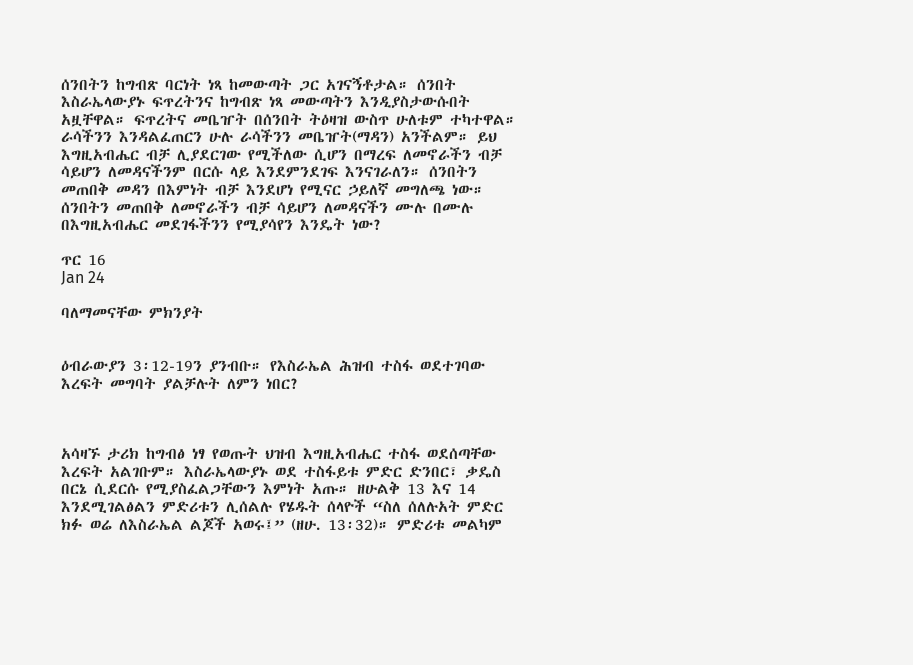ሰንበትን ከግብጽ ባርነት ነጻ ከመውጣት ጋር አገናኝቶታል። ሰንበት እስራኤላውያኑ ፍጥረትንና ከግብጽ ነጻ መውጣትን እንዲያስታውሱበት አዟቸዋል። ፍጥረትና መቤዠት በሰንበት ትዕዛዝ ውስጥ ሁለቱም ተካተዋል። ራሳችንን እንዳልፈጠርን ሁሉ ራሳችንን መቤዠት(ማዳን) አንችልም። ይህ እግዚአብሔር ብቻ ሊያደርገው የሚችለው ሲሆን በማረፍ ለመኖራችን ብቻ ሳይሆን ለመዳናችንም በርሱ ላይ እንደምንደገፍ እንናገራለን። ሰንበትን መጠበቅ መዳን በእምነት ብቻ እንደሆነ የሚናር ኃይለኛ መግለጫ ነው። ሰንበትን መጠበቅ ለመኖራችን ብቻ ሳይሆን ለመዳናችን ሙሉ በሙሉ በእግዚአብሔር መደገፋችንን የሚያሳየን እንዴት ነው?

ጥር 16
Jan 24

ባለማመናቸው ምክንያት


ዕብራውያን 3፡12-19ን ያንብቡ። የእስራኤል ሕዝብ ተስፋ ወደተገባው እረፍት መግባት ያልቻሉት ለምን ነበር?



አሳዛኙ ታሪክ ከግብፅ ነፃ የወጡት ህዝብ እግዚአብሔር ተስፋ ወደሰጣቸው እረፍት አልገቡም። እስራኤላውያኑ ወደ ተስፋይቱ ምድር ድንበር፣ ቃዴስ በርኔ ሲደርሱ የሚያስፈልጋቸውን እምነት አጡ። ዘሁልቅ 13 እና 14 እንደሚገልፅልን ምድሪቱን ሊሰልሉ የሄዱት ሰላዮች “ስለ ሰለሉአት ምድር ክፉ ወሬ ለእስራኤል ልጆች አወሩ፤” (ዘሁ. 13፡32)። ምድሪቱ መልካም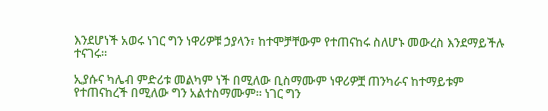እንደሆነች አወሩ ነገር ግን ነዋሪዎቹ ኃያላን፣ ከተሞቻቸውም የተጠናከሩ ስለሆኑ መውረስ እንደማይችሉ ተናገሩ።

ኢያሱና ካሌብ ምድሪቱ መልካም ነች በሚለው ቢስማሙም ነዋሪዎቿ ጠንካራና ከተማይቱም የተጠናከረች በሚለው ግን አልተስማሙም። ነገር ግን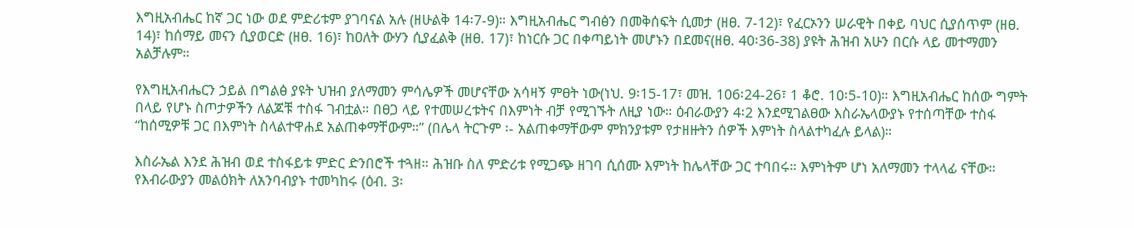እግዚአብሔር ከኛ ጋር ነው ወደ ምድሪቱም ያገባናል አሉ (ዘሁልቅ 14፡7-9)። እግዚአብሔር ግብፅን በመቅሰፍት ሲመታ (ዘፀ. 7-12)፣ የፈርኦንን ሠራዊት በቀይ ባህር ሲያሰጥም (ዘፀ. 14)፣ ከሰማይ መናን ሲያወርድ (ዘፀ. 16)፣ ከዐለት ውሃን ሲያፈልቅ (ዘፀ. 17)፣ ከነርሱ ጋር በቀጣይነት መሆኑን በደመና(ዘፀ. 40፡36-38) ያዩት ሕዝብ አሁን በርሱ ላይ መተማመን አልቻሉም።

የእግዚአብሔርን ኃይል በግልፅ ያዩት ህዝብ ያለማመን ምሳሌዎች መሆናቸው አሳዛኝ ምፀት ነው(ነህ. 9፡15-17፣ መዝ. 106፡24-26፣ 1 ቆሮ. 10፡5-10)። እግዚአብሔር ከሰው ግምት በላይ የሆኑ ስጦታዎችን ለልጆቹ ተስፋ ገብቷል። በፀጋ ላይ የተመሠረቱትና በእምነት ብቻ የሚገኙት ለዚያ ነው። ዕብራውያን 4፡2 እንደሚገልፀው እስራኤላውያኑ የተሰጣቸው ተስፋ “ከሰሚዎቹ ጋር በእምነት ስላልተዋሐደ አልጠቀማቸውም።” (በሌላ ትርጉም ፡- አልጠቀማቸውም ምክንያቱም የታዘዙትን ሰዎች እምነት ስላልተካፈሉ ይላል)።

እስራኤል እንደ ሕዝብ ወደ ተስፋይቱ ምድር ድንበሮች ተጓዘ። ሕዝቡ ስለ ምድሪቱ የሚጋጭ ዘገባ ሲሰሙ እምነት ከሌላቸው ጋር ተባበሩ። እምነትም ሆነ አለማመን ተላላፊ ናቸው። የእብራውያን መልዕክት ለአንባብያኑ ተመካከሩ (ዕብ. 3፡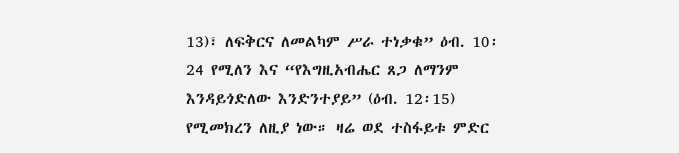13)፣ ለፍቅርና ለመልካም ሥራ ተነቃቁ” ዕብ. 10፡24 የሚለን እና “የእግዚአብሔር ጸጋ ለማንም እንዳይጎድለው እንድንተያይ” (ዕብ. 12፡15) የሚመክረን ለዚያ ነው። ዛሬ ወደ ተስፋይቱ ምድር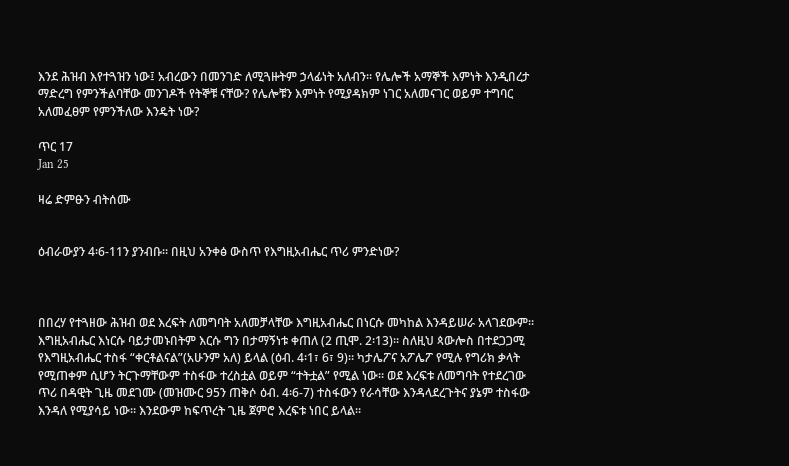እንደ ሕዝብ እየተጓዝን ነው፤ አብረውን በመንገድ ለሚጓዙትም ኃላፊነት አለብን። የሌሎች አማኞች እምነት እንዲበረታ ማድረግ የምንችልባቸው መንገዶች የትኞቹ ናቸው? የሌሎቹን እምነት የሚያዳክም ነገር አለመናገር ወይም ተግባር አለመፈፀም የምንችለው እንዴት ነው?

ጥር 17
Jan 25

ዛሬ ድምፁን ብትሰሙ


ዕብራውያን 4፡6-11ን ያንብቡ። በዚህ አንቀፅ ውስጥ የእግዚአብሔር ጥሪ ምንድነው?



በበረሃ የተጓዘው ሕዝብ ወደ እረፍት ለመግባት አለመቻላቸው እግዚአብሔር በነርሱ መካከል እንዳይሠራ አላገደውም። እግዚአብሔር እነርሱ ባይታመኑበትም እርሱ ግን በታማኝነቱ ቀጠለ (2 ጢሞ. 2፡13)። ስለዚህ ጳውሎስ በተደጋጋሚ የእግዚአብሔር ተስፋ “ቀርቶልናል”(አሁንም አለ) ይላል (ዕብ. 4፡1፣ 6፣ 9)። ካታሌፖና አፖሌፖ የሚሉ የግሪክ ቃላት የሚጠቀም ሲሆን ትርጉማቸውም ተስፋው ተረስቷል ወይም “ተትቷል” የሚል ነው። ወደ እረፍቱ ለመግባት የተደረገው ጥሪ በዳዊት ጊዜ መደገሙ (መዝሙር 95ን ጠቅሶ ዕብ. 4፡6-7) ተስፋውን የራሳቸው እንዳላደረጉትና ያኔም ተስፋው እንዳለ የሚያሳይ ነው። እንደውም ከፍጥረት ጊዜ ጀምሮ እረፍቱ ነበር ይላል።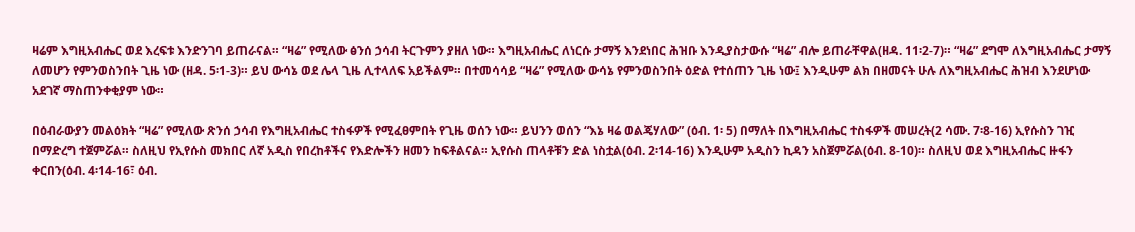ዛሬም እግዚአብሔር ወደ እረፍቱ እንድንገባ ይጠራናል። “ዛሬ” የሚለው ፅንሰ ኃሳብ ትርጉምን ያዘለ ነው። እግዚአብሔር ለነርሱ ታማኝ እንደነበር ሕዝቡ እንዲያስታውሱ “ዛሬ” ብሎ ይጠራቸዋል(ዘዳ. 11፡2-7)። “ዛሬ” ደግሞ ለእግዚአብሔር ታማኝ ለመሆን የምንወስንበት ጊዜ ነው (ዘዳ. 5፡1-3)። ይህ ውሳኔ ወደ ሌላ ጊዜ ሊተላለፍ አይችልም። በተመሳሳይ “ዛሬ” የሚለው ውሳኔ የምንወስንበት ዕድል የተሰጠን ጊዜ ነው፤ እንዲሁም ልክ በዘመናት ሁሉ ለእግዚአብሔር ሕዝብ እንደሆነው አደገኛ ማስጠንቀቂያም ነው።

በዕብራውያን መልዕክት “ዛሬ” የሚለው ጽንሰ ኃሳብ የእግዚአብሔር ተስፋዎች የሚፈፀምበት የጊዜ ወሰን ነው። ይህንን ወሰን “እኔ ዛሬ ወልጄሃለው” (ዕብ. 1፡ 5) በማለት በእግዚአብሔር ተስፋዎች መሠረት(2 ሳሙ. 7፡8-16) ኢየሱስን ገዢ በማድረግ ተጀምሯል። ስለዚህ የኢየሱስ መክበር ለኛ አዲስ የበረከቶችና የእድሎችን ዘመን ከፍቶልናል። ኢየሱስ ጠላቶቹን ድል ነስቷል(ዕብ. 2፡14-16) እንዲሁም አዲስን ኪዳን አስጀምሯል(ዕብ. 8-10)። ስለዚህ ወደ እግዚአብሔር ዙፋን ቀርበን(ዕብ. 4፡14-16፣ ዕብ.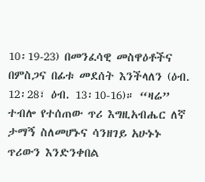10፡19-23) በመንፈሳዊ መስዋዕቶችና በምስጋና በፊቱ መደሰት እንችላለን (ዕብ. 12፡28፣ ዕብ. 13፡10-16)። “ዛሬ” ተብሎ የተሰጠው ጥሪ እግዚአብሔር ለኛ ታማኝ ስለመሆኑና ሳንዘገይ አሁኑኑ ጥሪውን እንድንቀበል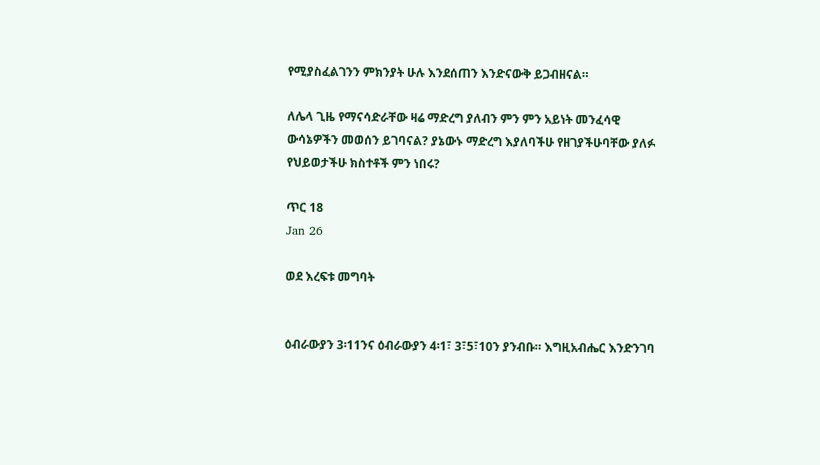የሚያስፈልገንን ምክንያት ሁሉ እንደሰጠን እንድናውቅ ይጋብዘናል።

ለሌላ ጊዜ የማናሳድራቸው ዛሬ ማድረግ ያለብን ምን ምን አይነት መንፈሳዊ ውሳኔዎችን መወሰን ይገባናል? ያኔውኑ ማድረግ እያለባችሁ የዘገያችሁባቸው ያለፉ የህይወታችሁ ክስተቶች ምን ነበሩ?

ጥር 18
Jan 26

ወደ እረፍቱ መግባት


ዕብራውያን 3፡11ንና ዕብራውያን 4፡1፣ 3፣5፣10ን ያንብቡ። እግዚአብሔር እንድንገባ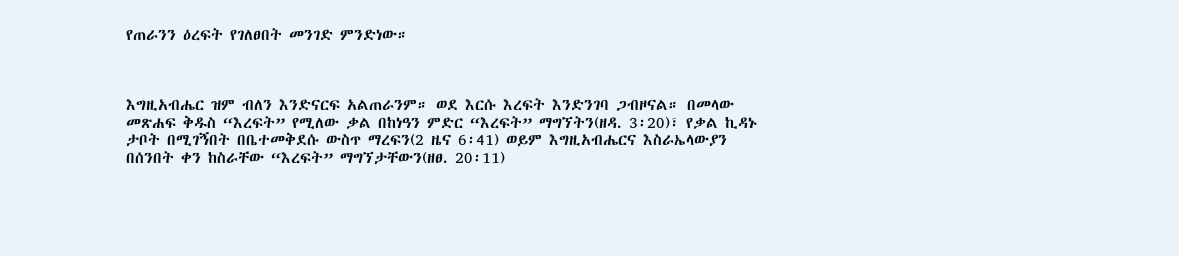የጠራንን ዕረፍት የገለፀበት መንገድ ምንድነው።



እግዚአብሔር ዝም ብለን እንድናርፍ አልጠራንም። ወደ እርሱ እረፍት እንድንገባ ጋብዞናል። በመላው መጽሐፍ ቅዱስ “እረፍት” የሚለው ቃል በከነዓን ምድር “እረፍት” ማግኘትን(ዘዳ. 3፡20)፣ የቃል ኪዳኑ ታቦት በሚገኝበት በቤተመቅደሱ ውስጥ ማረፍን(2 ዜና 6፡41) ወይም እግዚአብሔርና እስራኤላውያን በሰንበት ቀን ከስራቸው “እረፍት” ማግኘታቸውን(ዘፀ. 20፡11)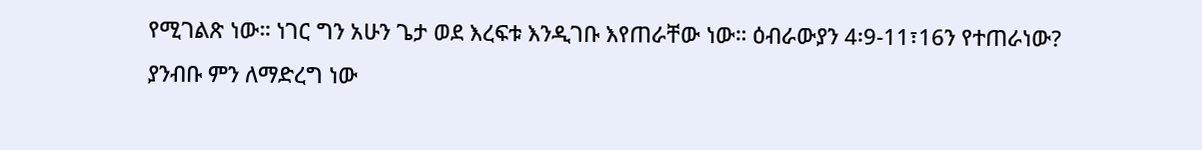የሚገልጽ ነው። ነገር ግን አሁን ጌታ ወደ እረፍቱ እንዲገቡ እየጠራቸው ነው። ዕብራውያን 4፡9-11፣16ን የተጠራነው? ያንብቡ ምን ለማድረግ ነው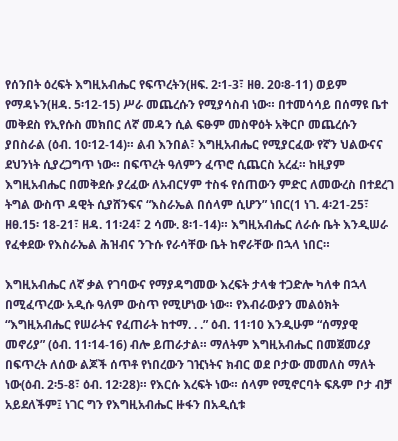የሰንበት ዕረፍት እግዚአብሔር የፍጥረትን(ዘፍ. 2፡1-3፣ ዘፀ. 20፡8-11) ወይም የማዳኑን(ዘዳ. 5፡12-15) ሥራ መጨረሱን የሚያሳስብ ነው። በተመሳሳይ በሰማዩ ቤተ መቅደስ የኢየሱስ መክበር ለኛ መዳን ሲል ፍፁም መስዋዕት አቅርቦ መጨረሱን ያበስራል (ዕብ. 10፡12-14)። ልብ እንበል፣ እግዚአብሔር የሚያርፈው የኛን ህልውናና ደህንነት ሲያረጋግጥ ነው። በፍጥረት ዓለምን ፈጥሮ ሲጨርስ አረፈ። ከዚያም እግዚአብሔር በመቅደሱ ያረፈው ለአብርሃም ተስፋ የሰጠውን ምድር ለመውረስ በተደረገ ትግል ውስጥ ዳዊት ሲያሸንፍና “እስራኤል በሰላም ሲሆን” ነበር(1 ነገ. 4፡21-25፣ ዘፀ.15፡ 18-21፣ ዘዳ. 11፡24፣ 2 ሳሙ. 8፡1-14)። እግዚአብሔር ለራሱ ቤት እንዲሠራ የፈቀደው የእስራኤል ሕዝብና ንጉሱ የራሳቸው ቤት ከኖራቸው በኋላ ነበር።

እግዚአብሔር ለኛ ቃል የገባውና የማያዳግመው እረፍት ታላቁ ተጋድሎ ካለቀ በኋላ በሚፈጥረው አዲሱ ዓለም ውስጥ የሚሆነው ነው። የእብራውያን መልዕክት “እግዚአብሔር የሠራትና የፈጠራት ከተማ. . .” ዕብ. 11፡10 እንዲሁም “ሰማያዊ መኖሪያ” (ዕብ. 11፡14-16) ብሎ ይጠራታል። ማለትም እግዚአብሔር በመጀመሪያ በፍጥረት ለሰው ልጆች ሰጥቶ የነበረውን ገዢነትና ክብር ወደ ቦታው መመለስ ማለት ነው(ዕብ. 2፡5-8፣ ዕብ. 12፡28)። የእርሱ እረፍት ነው። ሰላም የሚኖርባት ፍጹም ቦታ ብቻ አይደለችም፤ ነገር ግን የእግዚአብሔር ዙፋን በአዲሲቱ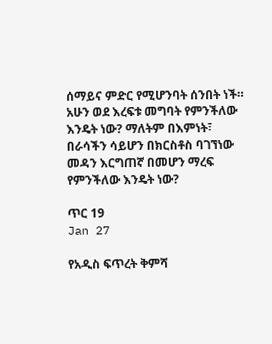ሰማይና ምድር የሚሆንባት ሰንበት ነች። አሁን ወደ እረፍቱ መግባት የምንችለው እንዴት ነው? ማለትም በእምነት፣ በራሳችን ሳይሆን በክርስቶስ ባገኘነው መዳን እርግጠኛ በመሆን ማረፍ የምንችለው እንዴት ነው?

ጥር 19
Jan 27

የአዲስ ፍጥረት ቅምሻ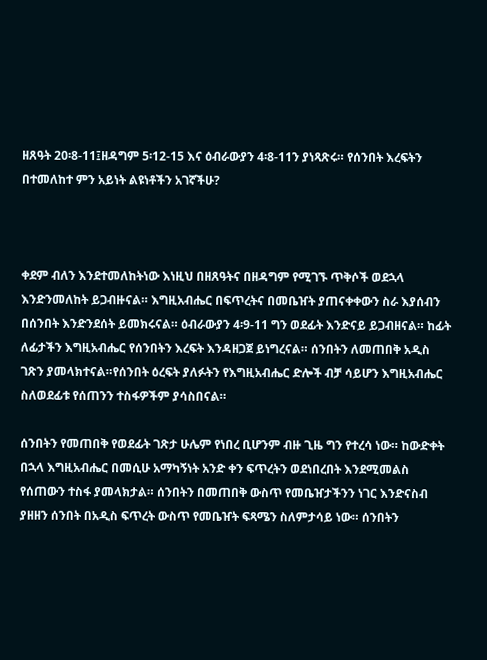ዘጸዓት 20፡8-11፤ዘዳግም 5፡12-15 እና ዕብራውያን 4፡8-11ን ያነጻጽሩ። የሰንበት እረፍትን በተመለከተ ምን አይነት ልዩነቶችን አገኛችሁ?



ቀደም ብለን እንደተመለከትነው እነዚህ በዘጸዓትና በዘዳግም የሚገኙ ጥቅሶች ወደኋላ እንድንመለከት ይጋብዙናል። እግዚአብሔር በፍጥረትና በመቤዠት ያጠናቀቀውን ስራ እያሰብን በሰንበት እንድንደሰት ይመክሩናል። ዕብራውያን 4፡9-11 ግን ወደፊት እንድናይ ይጋብዘናል። ከፊት ለፊታችን እግዚአብሔር የሰንበትን እረፍት እንዳዘጋጀ ይነግረናል። ሰንበትን ለመጠበቅ አዲስ ገጽን ያመላክተናል።የሰንበት ዕረፍት ያለፉትን የእግዚአብሔር ድሎች ብቻ ሳይሆን እግዚአብሔር ስለወደፊቱ የሰጠንን ተስፋዎችም ያሳስበናል።

ሰንበትን የመጠበቅ የወደፊት ገጽታ ሁሌም የነበረ ቢሆንም ብዙ ጊዜ ግን የተረሳ ነው። ከውድቀት በኋላ እግዚአብሔር በመሲሁ አማካኝነት አንድ ቀን ፍጥረትን ወደነበረበት እንደሚመልስ የሰጠውን ተስፋ ያመላክታል። ሰንበትን በመጠበቅ ውስጥ የመቤዠታችንን ነገር እንድናስብ ያዘዘን ሰንበት በአዲስ ፍጥረት ውስጥ የመቤዠት ፍጻሜን ስለምታሳይ ነው። ሰንበትን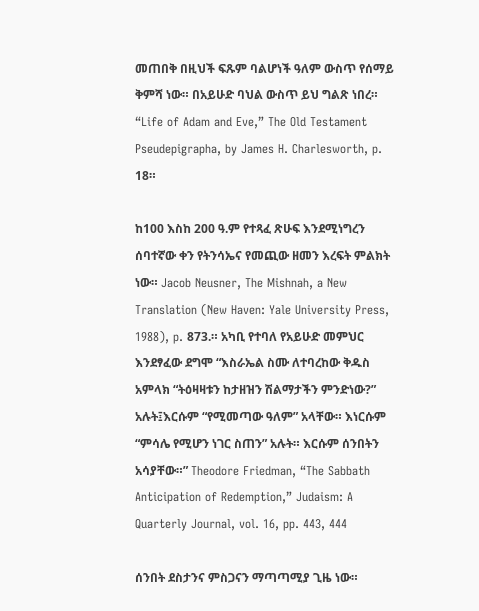መጠበቅ በዚህች ፍጹም ባልሆነች ዓለም ውስጥ የሰማይ ቅምሻ ነው። በአይሁድ ባህል ውስጥ ይህ ግልጽ ነበረ። “Life of Adam and Eve,” The Old Testament Pseudepigrapha, by James H. Charlesworth, p. 18።

ከ100 እስከ 200 ዓ.ም የተጻፈ ጽሁፍ እንደሚነግረን ሰባተኛው ቀን የትንሳኤና የመጪው ዘመን እረፍት ምልክት ነው። Jacob Neusner, The Mishnah, a New Translation (New Haven: Yale University Press, 1988), p. 873.። አካቢ የተባለ የአይሁድ መምህር እንደፃፈው ደግሞ “እስራኤል ስሙ ለተባረከው ቅዱስ አምላክ “ትዕዛዛቱን ከታዘዝን ሽልማታችን ምንድነው?” አሉት፤እርሱም “የሚመጣው ዓለም” አላቸው። እነርሱም “ምሳሌ የሚሆን ነገር ስጠን” አሉት። እርሱም ሰንበትን አሳያቸው።” Theodore Friedman, “The Sabbath Anticipation of Redemption,” Judaism: A Quarterly Journal, vol. 16, pp. 443, 444

ሰንበት ደስታንና ምስጋናን ማጣጣሚያ ጊዜ ነው።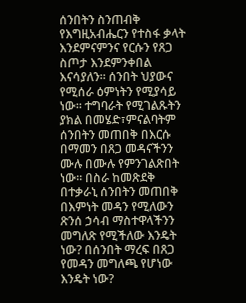ሰንበትን ስንጠብቅ የእግዚአብሔርን የተስፋ ቃላት እንደምናምንና የርሱን የጸጋ ስጦታ እንደምንቀበል እናሳያለን። ሰንበት ህያውና የሚሰራ ዕምነትን የሚያሳይ ነው። ተግባራት የሚገልጹትን ያክል በመሄድ፣ምናልባትም ሰንበትን መጠበቅ በእርሱ በማመን በጸጋ መዳናችንን ሙሉ በሙሉ የምንገልጽበት ነው። በስራ ከመጽደቅ በተቃራኒ ሰንበትን መጠበቅ በእምነት መዳን የሚለውን ጽንሰ ኃሳብ ማስተዋላችንን መግለጽ የሚችለው እንዴት ነው? በሰንበት ማረፍ በጸጋ የመዳን መግለጫ የሆነው እንዴት ነው?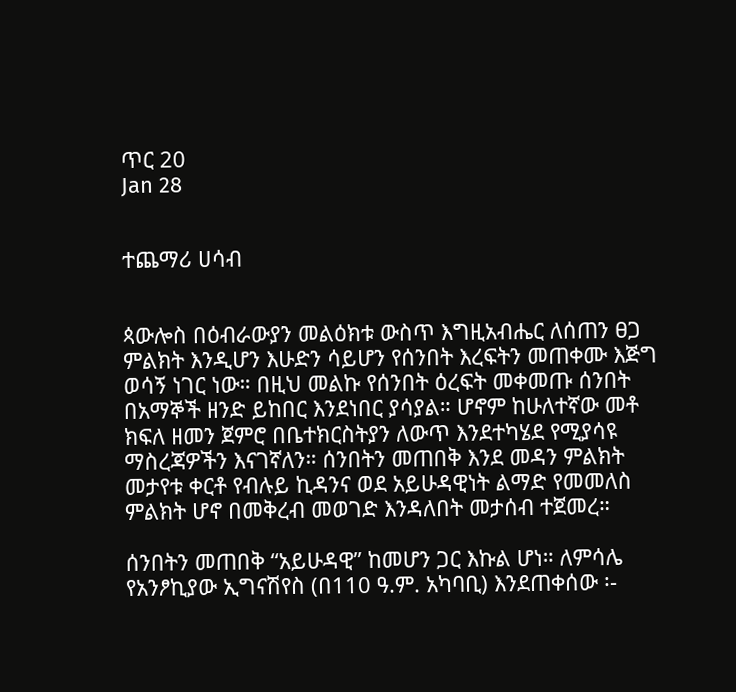ጥር 20
Jan 28


ተጨማሪ ሀሳብ


ጳውሎስ በዕብራውያን መልዕክቱ ውስጥ እግዚአብሔር ለሰጠን ፀጋ ምልክት እንዲሆን እሁድን ሳይሆን የሰንበት እረፍትን መጠቀሙ እጅግ ወሳኝ ነገር ነው። በዚህ መልኩ የሰንበት ዕረፍት መቀመጡ ሰንበት በአማኞች ዘንድ ይከበር እንደነበር ያሳያል። ሆኖም ከሁለተኛው መቶ ክፍለ ዘመን ጀምሮ በቤተክርስትያን ለውጥ እንደተካሄደ የሚያሳዩ ማስረጃዎችን እናገኛለን። ሰንበትን መጠበቅ እንደ መዳን ምልክት መታየቱ ቀርቶ የብሉይ ኪዳንና ወደ አይሁዳዊነት ልማድ የመመለስ ምልክት ሆኖ በመቅረብ መወገድ እንዳለበት መታሰብ ተጀመረ።

ሰንበትን መጠበቅ “አይሁዳዊ” ከመሆን ጋር እኩል ሆነ። ለምሳሌ የአንፆኪያው ኢግናሽየስ (በ110 ዓ.ም. አካባቢ) እንደጠቀሰው ፡-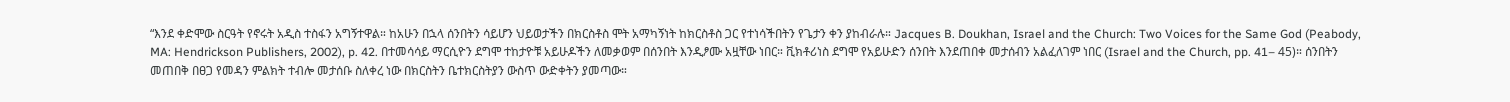“እንደ ቀድሞው ስርዓት የኖሩት አዲስ ተስፋን አግኝተዋል። ከአሁን በኋላ ሰንበትን ሳይሆን ህይወታችን በክርስቶስ ሞት አማካኝነት ከክርስቶስ ጋር የተነሳችበትን የጌታን ቀን ያከብራሉ። Jacques B. Doukhan, Israel and the Church: Two Voices for the Same God (Peabody, MA: Hendrickson Publishers, 2002), p. 42. በተመሳሳይ ማርሲዮን ደግሞ ተከታዮቹ አይሁዶችን ለመቃወም በሰንበት እንዲፆሙ አዟቸው ነበር። ቪክቶሪነስ ደግሞ የአይሁድን ሰንበት እንደጠበቀ መታሰብን አልፈለገም ነበር (Israel and the Church, pp. 41– 45)። ሰንበትን መጠበቅ በፀጋ የመዳን ምልክት ተብሎ መታሰቡ ስለቀረ ነው በክርስትን ቤተክርስትያን ውስጥ ውድቀትን ያመጣው።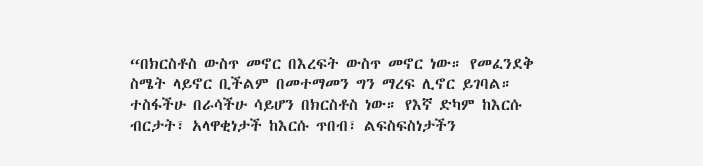“በክርስቶስ ውስጥ መኖር በእረፍት ውስጥ መኖር ነው። የመፈንደቅ ስሜት ላይኖር ቢችልም በመተማመን ግን ማረፍ ሊኖር ይገባል። ተስፋችሁ በራሳችሁ ሳይሆን በክርስቶስ ነው። የእኛ ድካም ከእርሱ ብርታት፣ አላዋቂነታች ከእርሱ ጥበብ፣ ልፍስፍስነታችን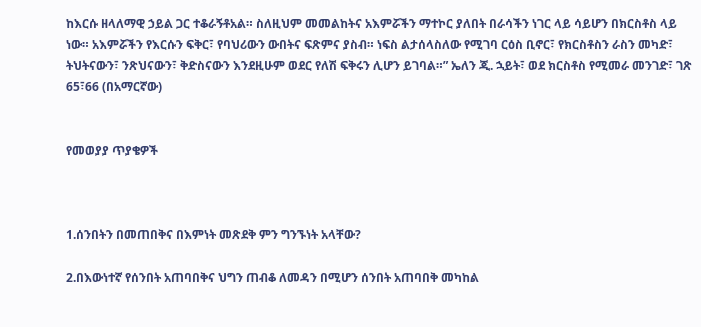ከእርሱ ዘላለማዊ ኃይል ጋር ተቆራኝቶአል። ስለዚህም መመልከትና አእምሯችን ማተኮር ያለበት በራሳችን ነገር ላይ ሳይሆን በክርስቶስ ላይ ነው። አእምሯችን የእርሱን ፍቅር፣ የባህሪውን ውበትና ፍጽምና ያስብ። ነፍስ ልታሰላስለው የሚገባ ርዕስ ቢኖር፣ የክርስቶስን ራስን መካድ፣ ትህትናውን፣ ንጽህናውን፣ ቅድስናውን እንደዚሁም ወደር የለሽ ፍቅሩን ሊሆን ይገባል።” ኤለን ጂ. ኋይት፣ ወደ ክርስቶስ የሚመራ መንገድ፣ ገጽ 65፣66 (በአማርኛው)


የመወያያ ጥያቄዎች



1.ሰንበትን በመጠበቅና በእምነት መጽደቅ ምን ግንኙነት አላቸው?

2.በእውነተኛ የሰንበት አጠባበቅና ህግን ጠብቆ ለመዳን በሚሆን ሰንበት አጠባበቅ መካከል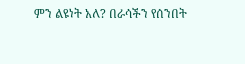ምን ልዩነት አለ? በራሳችን የሰንበት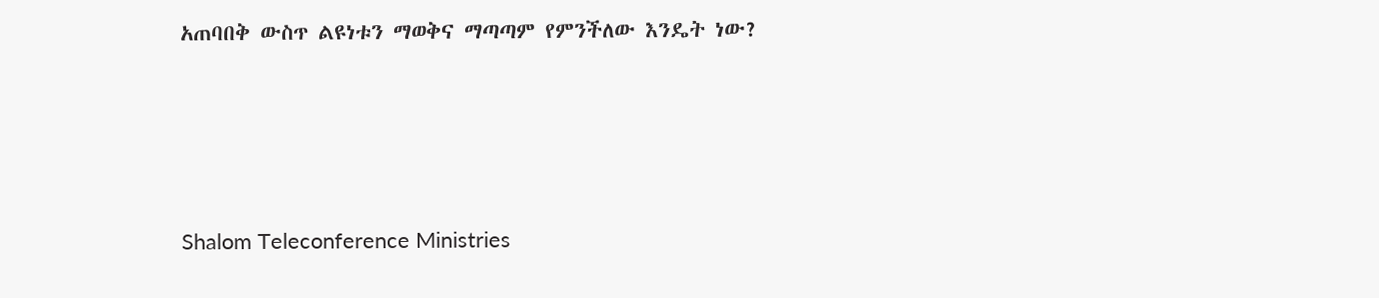አጠባበቅ ውስጥ ልዩነቱን ማወቅና ማጣጣም የምንችለው እንዴት ነው?




Shalom Teleconference Ministries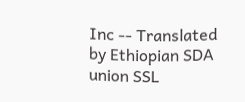Inc -- Translated by Ethiopian SDA union SSL